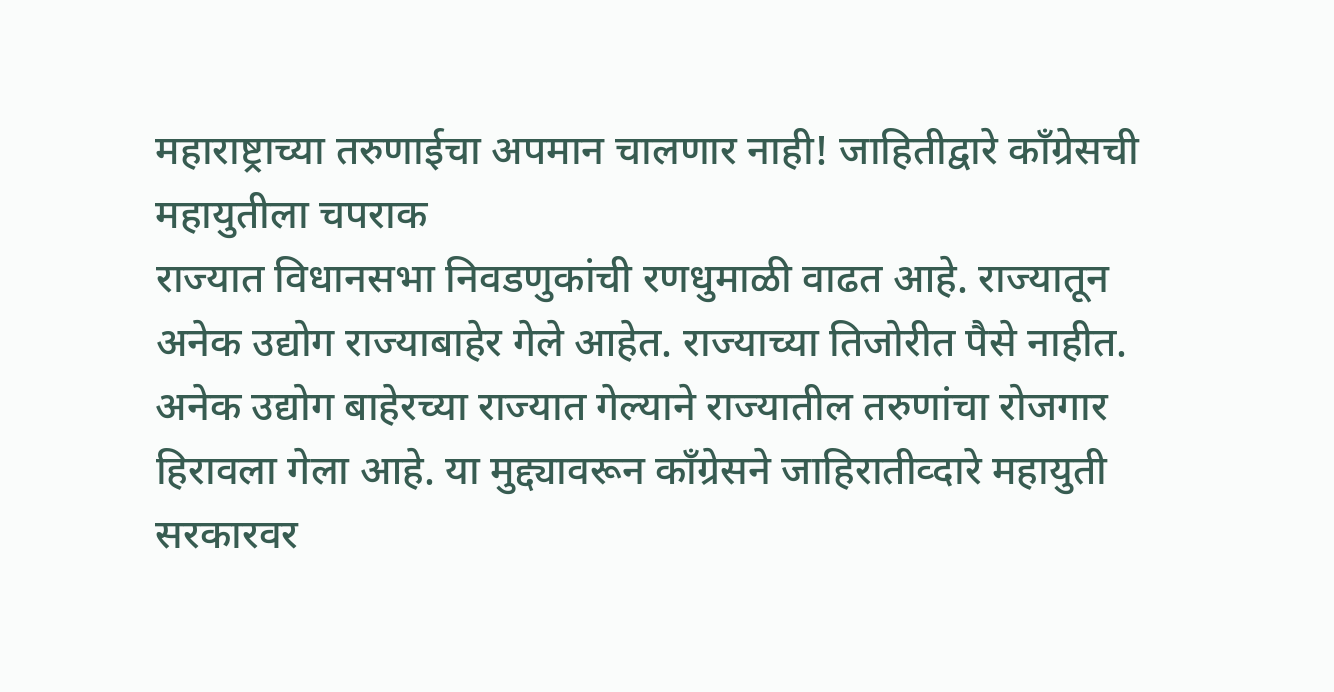महाराष्ट्राच्या तरुणाईचा अपमान चालणार नाही! जाहितीद्वारे काँग्रेसची महायुतीला चपराक
राज्यात विधानसभा निवडणुकांची रणधुमाळी वाढत आहे. राज्यातून अनेक उद्योग राज्याबाहेर गेले आहेत. राज्याच्या तिजोरीत पैसे नाहीत. अनेक उद्योग बाहेरच्या राज्यात गेल्याने राज्यातील तरुणांचा रोजगार हिरावला गेला आहे. या मुद्द्यावरून काँग्रेसने जाहिरातीव्दारे महायुती सरकारवर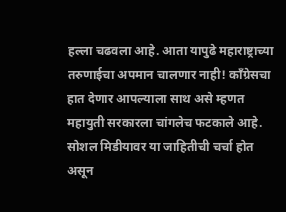हल्ला चढवला आहे. आता यापुढे महाराष्ट्राच्या तरुणाईचा अपमान चालणार नाही! काँग्रेसचा हात देणार आपल्याला साथ असे म्हणत महायुती सरकारला चांगलेच फटकाले आहे. सोशल मिडीयावर या जाहितीची चर्चा होत असून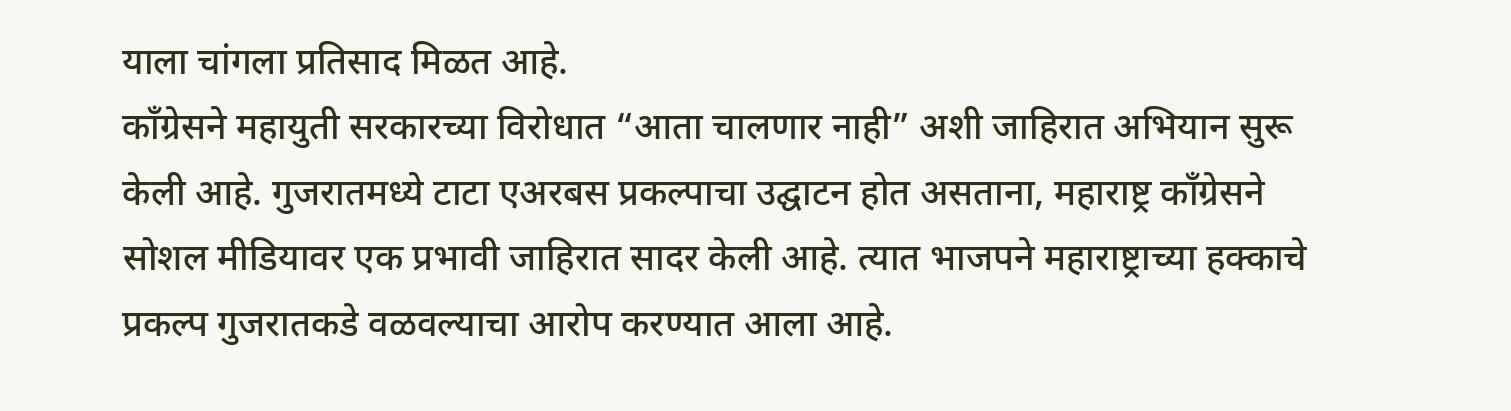याला चांगला प्रतिसाद मिळत आहे.
काँग्रेसने महायुती सरकारच्या विरोधात “आता चालणार नाही” अशी जाहिरात अभियान सुरू केली आहे. गुजरातमध्ये टाटा एअरबस प्रकल्पाचा उद्घाटन होत असताना, महाराष्ट्र काँग्रेसने सोशल मीडियावर एक प्रभावी जाहिरात सादर केली आहे. त्यात भाजपने महाराष्ट्राच्या हक्काचे प्रकल्प गुजरातकडे वळवल्याचा आरोप करण्यात आला आहे.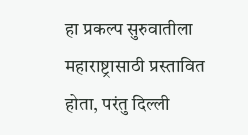हा प्रकल्प सुरुवातीला महाराष्ट्रासाठी प्रस्तावित होता, परंतु दिल्ली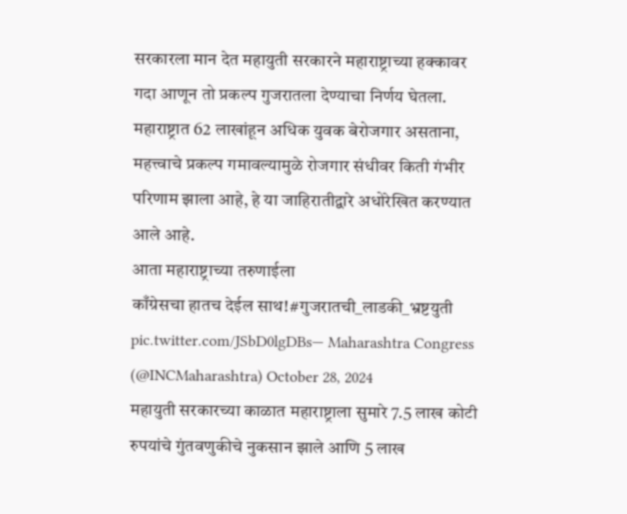सरकारला मान देत महायुती सरकारने महाराष्ट्राच्या हक्कावर गदा आणून तो प्रकल्प गुजरातला देण्याचा निर्णय घेतला. महाराष्ट्रात 62 लाखांहून अधिक युवक बेरोजगार असताना, महत्त्वाचे प्रकल्प गमावल्यामुळे रोजगार संधीवर किती गंभीर परिणाम झाला आहे, हे या जाहिरातीद्वारे अधोरेखित करण्यात आले आहे.
आता महाराष्ट्राच्या तरुणाईला
काँग्रेसचा हातच देईल साथ!#गुजरातची_लाडकी_भ्रष्टयुती pic.twitter.com/JSbD0lgDBs— Maharashtra Congress (@INCMaharashtra) October 28, 2024
महायुती सरकारच्या काळात महाराष्ट्राला सुमारे 7.5 लाख कोटी रुपयांचे गुंतवणुकीचे नुकसान झाले आणि 5 लाख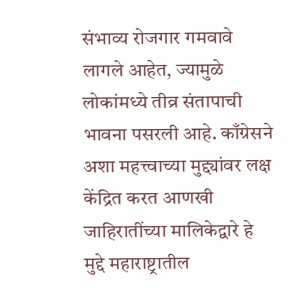संभाव्य रोजगार गमवावे लागले आहेत, ज्यामुळे लोकांमध्ये तीव्र संतापाची भावना पसरली आहे. काँग्रेसने अशा महत्त्वाच्या मुद्द्यांवर लक्ष केंद्रित करत आणखी जाहिरातींच्या मालिकेद्वारे हे मुद्दे महाराष्ट्रातील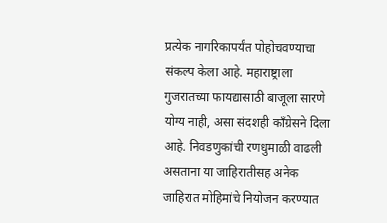प्रत्येक नागरिकापर्यंत पोहोचवण्याचा संकल्प केला आहे. महाराष्ट्राला गुजरातच्या फायद्यासाठी बाजूला सारणे योग्य नाही, असा संदशही काँग्रेसने दिला आहे. निवडणुकांची रणधुमाळी वाढली असताना या जाहिरातीसह अनेक जाहिरात मोहिमांचे नियोजन करण्यात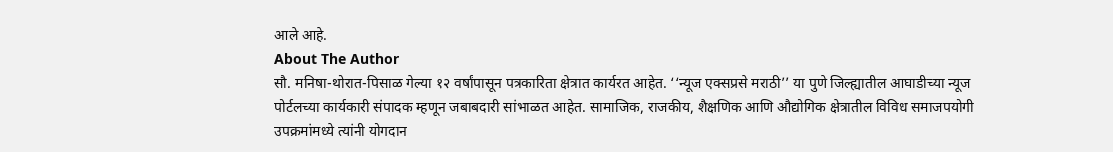आले आहे.
About The Author
सौ. मनिषा-थोरात-पिसाळ गेल्या १२ वर्षांपासून पत्रकारिता क्षेत्रात कार्यरत आहेत. ‘‘न्यूज एक्सप्रसे मराठी’’ या पुणे जिल्ह्यातील आघाडीच्या न्यूज पोर्टलच्या कार्यकारी संपादक म्हणून जबाबदारी सांभाळत आहेत. सामाजिक, राजकीय, शैक्षणिक आणि औद्योगिक क्षेत्रातील विविध समाजपयोगी उपक्रमांमध्ये त्यांनी योगदान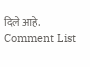दिले आहे.
Comment List